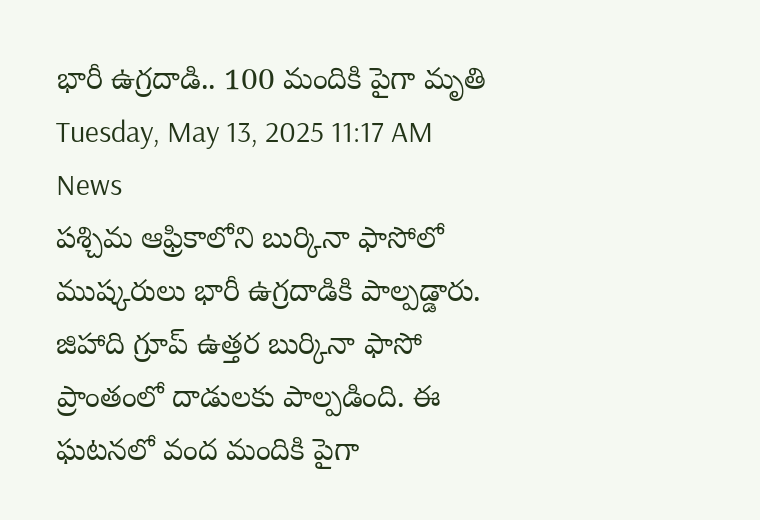భారీ ఉగ్రదాడి.. 100 మందికి పైగా మృతి
Tuesday, May 13, 2025 11:17 AM News
పశ్చిమ ఆఫ్రికాలోని బుర్కినా ఫాసోలో ముష్కరులు భారీ ఉగ్రదాడికి పాల్పడ్డారు. జిహాది గ్రూప్ ఉత్తర బుర్కినా ఫాసో ప్రాంతంలో దాడులకు పాల్పడింది. ఈ ఘటనలో వంద మందికి పైగా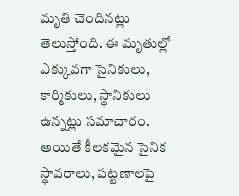మృతి చెందినట్లు తెలుస్తోంది. ఈ మృతుల్లో ఎక్కువగా సైనికులు, కార్మికులు, స్థానికులు ఉన్నట్లు సమాచారం. అయితే కీలకమైన సైనిక స్థావరాలు, పట్టణాలపై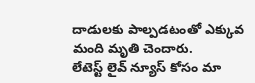దాడులకు పాల్పడటంతో ఎక్కువ మంది మృతి చెందారు.
లేటెస్ట్ లైవ్ న్యూస్ కోసం మా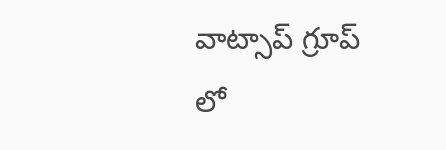వాట్సాప్ గ్రూప్ లో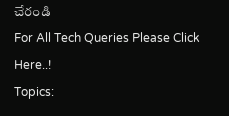చేరండి
For All Tech Queries Please Click Here..!
Topics: